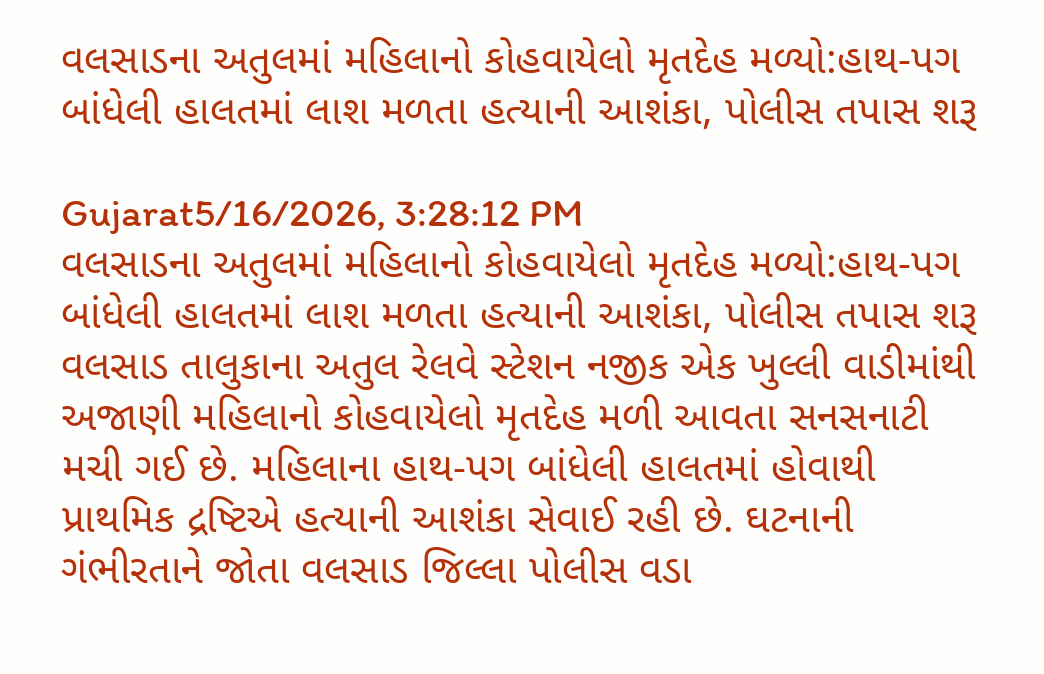વલસાડના અતુલમાં મહિલાનો કોહવાયેલો મૃતદેહ મળ્યો:હાથ-પગ બાંધેલી હાલતમાં લાશ મળતા હત્યાની આશંકા, પોલીસ તપાસ શરૂ

Gujarat5/16/2026, 3:28:12 PM
વલસાડના અતુલમાં મહિલાનો કોહવાયેલો મૃતદેહ મળ્યો:હાથ-પગ બાંધેલી હાલતમાં લાશ મળતા હત્યાની આશંકા, પોલીસ તપાસ શરૂ
વલસાડ તાલુકાના અતુલ રેલવે સ્ટેશન નજીક એક ખુલ્લી વાડીમાંથી અજાણી મહિલાનો કોહવાયેલો મૃતદેહ મળી આવતા સનસનાટી મચી ગઈ છે. મહિલાના હાથ-પગ બાંધેલી હાલતમાં હોવાથી પ્રાથમિક દ્રષ્ટિએ હત્યાની આશંકા સેવાઈ રહી છે. ઘટનાની ગંભીરતાને જોતા વલસાડ જિલ્લા પોલીસ વડા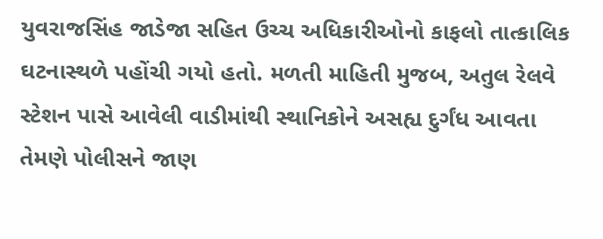યુવરાજસિંહ જાડેજા સહિત ઉચ્ચ અધિકારીઓનો કાફલો તાત્કાલિક ઘટનાસ્થળે પહોંચી ગયો હતો. મળતી માહિતી મુજબ, અતુલ રેલવે સ્ટેશન પાસે આવેલી વાડીમાંથી સ્થાનિકોને અસહ્ય દુર્ગંધ આવતા તેમણે પોલીસને જાણ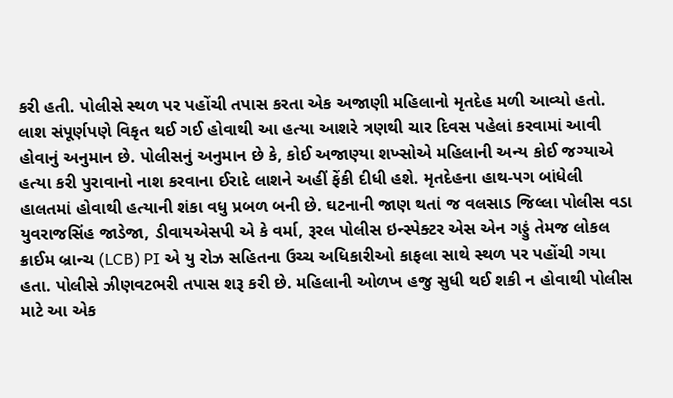કરી હતી. પોલીસે સ્થળ પર પહોંચી તપાસ કરતા એક અજાણી મહિલાનો મૃતદેહ મળી આવ્યો હતો. લાશ સંપૂર્ણપણે વિકૃત થઈ ગઈ હોવાથી આ હત્યા આશરે ત્રણથી ચાર દિવસ પહેલાં કરવામાં આવી હોવાનું અનુમાન છે. પોલીસનું અનુમાન છે કે, કોઈ અજાણ્યા શખ્સોએ મહિલાની અન્ય કોઈ જગ્યાએ હત્યા કરી પુરાવાનો નાશ કરવાના ઈરાદે લાશને અહીં ફેંકી દીધી હશે. મૃતદેહના હાથ-પગ બાંધેલી હાલતમાં હોવાથી હત્યાની શંકા વધુ પ્રબળ બની છે. ઘટનાની જાણ થતાં જ વલસાડ જિલ્લા પોલીસ વડા યુવરાજસિંહ જાડેજા, ડીવાયએસપી એ કે વર્મા, રૂરલ પોલીસ ઇન્સ્પેક્ટર એસ એન ગડ્ડું તેમજ લોકલ ક્રાઈમ બ્રાન્ચ (LCB) PI એ યુ રોઝ સહિતના ઉચ્ચ અધિકારીઓ કાફલા સાથે સ્થળ પર પહોંચી ગયા હતા. પોલીસે ઝીણવટભરી તપાસ શરૂ કરી છે. મહિલાની ઓળખ હજુ સુધી થઈ શકી ન હોવાથી પોલીસ માટે આ એક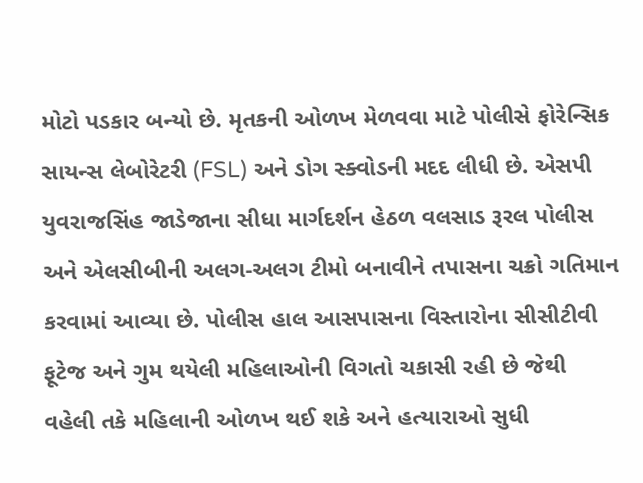મોટો પડકાર બન્યો છે. મૃતકની ઓળખ મેળવવા માટે પોલીસે ફોરેન્સિક સાયન્સ લેબોરેટરી (FSL) અને ડોગ સ્ક્વોડની મદદ લીધી છે. એસપી યુવરાજસિંહ જાડેજાના સીધા માર્ગદર્શન હેઠળ વલસાડ રૂરલ પોલીસ અને એલસીબીની અલગ-અલગ ટીમો બનાવીને તપાસના ચક્રો ગતિમાન કરવામાં આવ્યા છે. પોલીસ હાલ આસપાસના વિસ્તારોના સીસીટીવી ફૂટેજ અને ગુમ થયેલી મહિલાઓની વિગતો ચકાસી રહી છે જેથી વહેલી તકે મહિલાની ઓળખ થઈ શકે અને હત્યારાઓ સુધી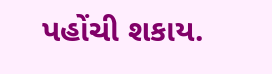પહોંચી શકાય.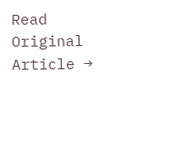Read Original Article →